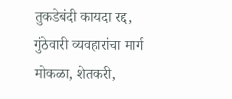तुकडेबंदी कायदा रद्द, गुंठेवारी व्यवहारांचा मार्ग मोकळा, शेतकरी,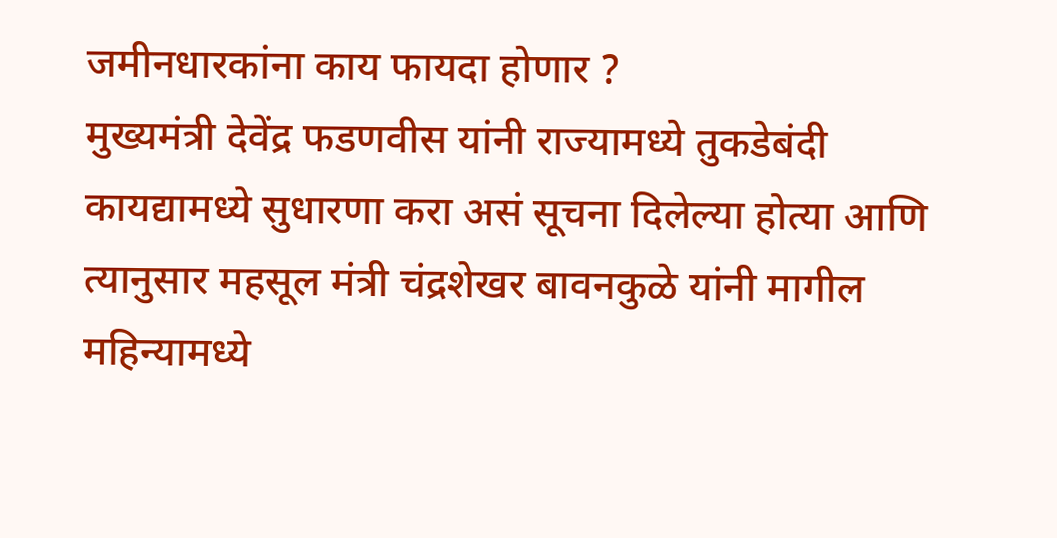जमीनधारकांना काय फायदा होणार ?
मुख्यमंत्री देवेंद्र फडणवीस यांनी राज्यामध्ये तुकडेबंदी कायद्यामध्ये सुधारणा करा असं सूचना दिलेल्या होत्या आणि त्यानुसार महसूल मंत्री चंद्रशेखर बावनकुळे यांनी मागील महिन्यामध्ये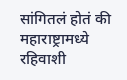सांगितलं होतं की महाराष्ट्रामध्ये रहिवाशी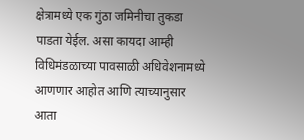क्षेत्रामध्ये एक गुंठा जमिनीचा तुकडा पाडता येईल. असा कायदा आम्ही विधिमंडळाच्या पावसाळी अधिवेशनामध्ये आणणार आहोत आणि त्याच्यानुसार आता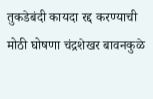तुकडेबंदी कायदा रद्द करण्याची मोठी घोषणा चंद्रशेखर बावनकुळे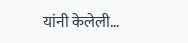यांनी केलेली…